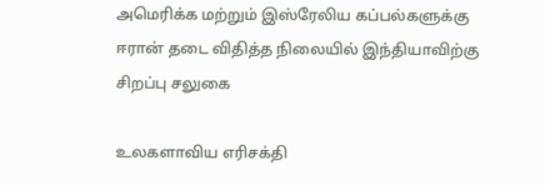அமெரிக்க மற்றும் இஸ்ரேலிய கப்பல்களுக்கு ஈரான் தடை விதித்த நிலையில் இந்தியாவிற்கு சிறப்பு சலுகை

உலகளாவிய எரிசக்தி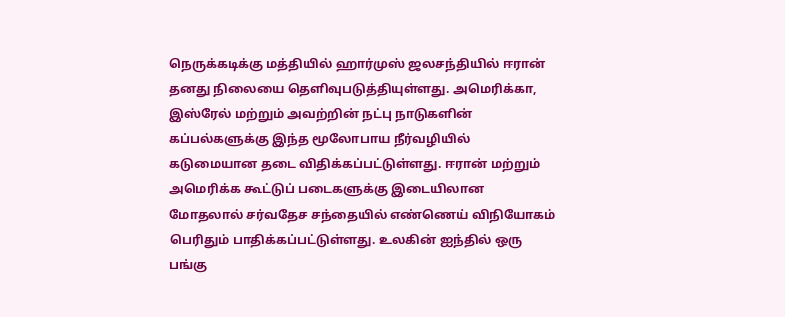நெருக்கடிக்கு மத்தியில் ஹார்முஸ் ஜலசந்தியில் ஈரான் தனது நிலையை தெளிவுபடுத்தியுள்ளது. அமெரிக்கா, இஸ்ரேல் மற்றும் அவற்றின் நட்பு நாடுகளின் கப்பல்களுக்கு இந்த மூலோபாய நீர்வழியில் கடுமையான தடை விதிக்கப்பட்டுள்ளது. ஈரான் மற்றும் அமெரிக்க கூட்டுப் படைகளுக்கு இடையிலான மோதலால் சர்வதேச சந்தையில் எண்ணெய் விநியோகம் பெரிதும் பாதிக்கப்பட்டுள்ளது. உலகின் ஐந்தில் ஒரு பங்கு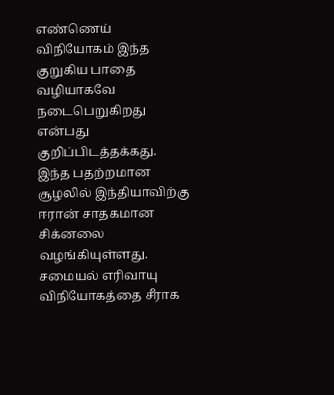எண்ணெய் விநியோகம் இந்த குறுகிய பாதை வழியாகவே நடைபெறுகிறது என்பது குறிப்பிடத்தக்கது.
இந்த பதற்றமான சூழலில் இந்தியாவிற்கு ஈரான் சாதகமான சிக்னலை வழங்கியுள்ளது. சமையல் எரிவாயு விநியோகத்தை சீராக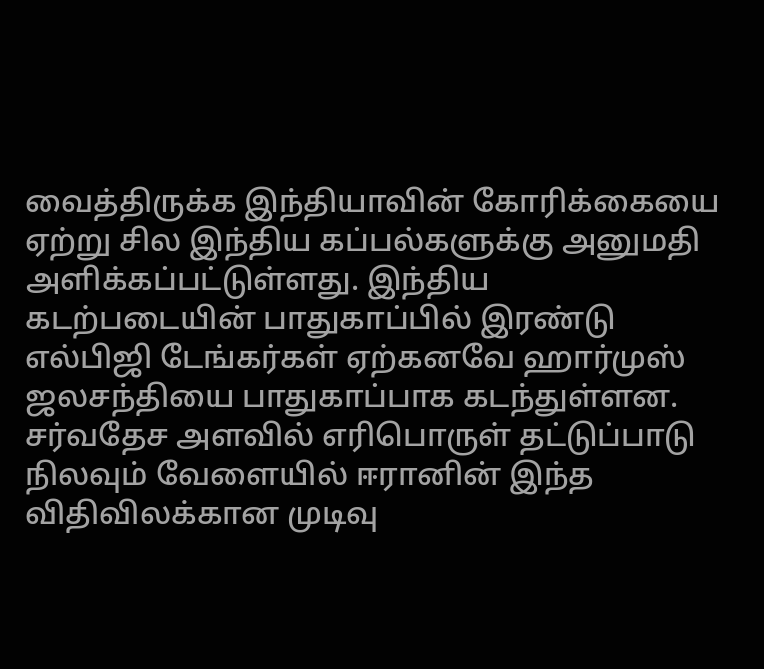வைத்திருக்க இந்தியாவின் கோரிக்கையை ஏற்று சில இந்திய கப்பல்களுக்கு அனுமதி அளிக்கப்பட்டுள்ளது. இந்திய கடற்படையின் பாதுகாப்பில் இரண்டு எல்பிஜி டேங்கர்கள் ஏற்கனவே ஹார்முஸ் ஜலசந்தியை பாதுகாப்பாக கடந்துள்ளன. சர்வதேச அளவில் எரிபொருள் தட்டுப்பாடு நிலவும் வேளையில் ஈரானின் இந்த விதிவிலக்கான முடிவு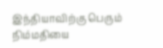இந்தியாவிற்கு பெரும் நிம்மதியை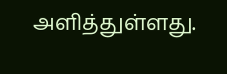அளித்துள்ளது.